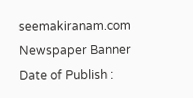seemakiranam.com
Newspaper Banner
Date of Publish :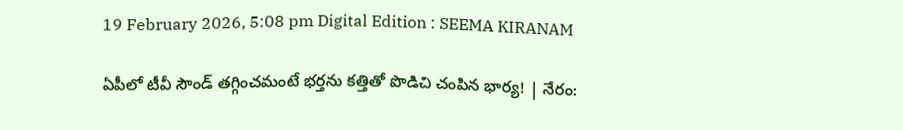19 February 2026, 5:08 pm Digital Edition : SEEMA KIRANAM

ఏపీలో టీవీ సౌండ్ తగ్గించమంటే భర్తను కత్తితో పొడిచి చంపిన భార్య! | నేరం: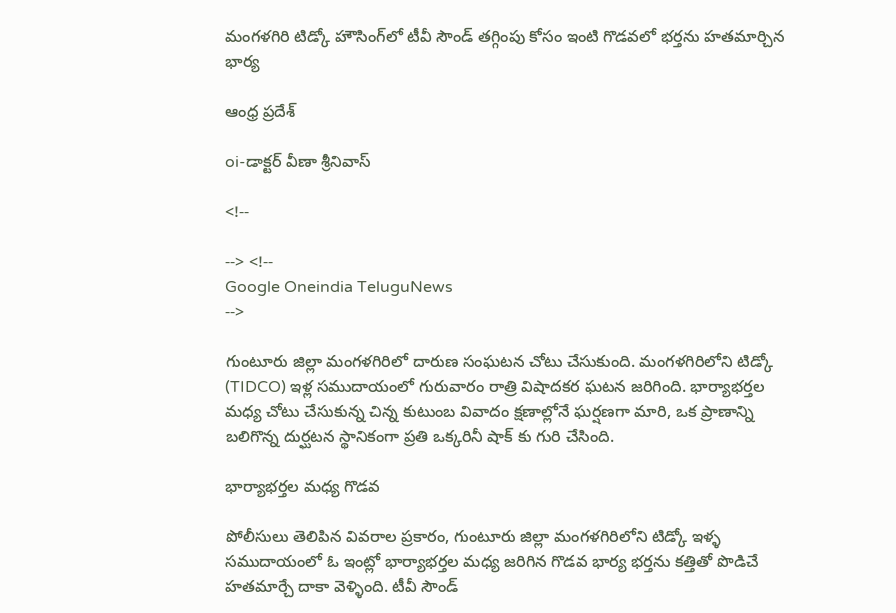మంగళగిరి టిడ్కో హౌసింగ్‌లో టీవీ సౌండ్ తగ్గింపు కోసం ఇంటి గొడవలో భర్తను హతమార్చిన భార్య

ఆంధ్ర ప్రదేశ్

oi-డాక్టర్ వీణా శ్రీనివాస్

<!--

--> <!--
Google Oneindia TeluguNews
-->

గుంటూరు జిల్లా మంగళగిరిలో దారుణ సంఘటన చోటు చేసుకుంది. మంగళగిరిలోని టిడ్కో (TIDCO) ఇళ్ల సముదాయంలో గురువారం రాత్రి విషాదకర ఘటన జరిగింది. భార్యాభర్తల మధ్య చోటు చేసుకున్న చిన్న కుటుంబ వివాదం క్షణాల్లోనే ఘర్షణగా మారి, ఒక ప్రాణాన్ని బలిగొన్న దుర్ఘటన స్థానికంగా ప్రతి ఒక్కరినీ షాక్ కు గురి చేసింది.

భార్యాభర్తల మధ్య గొడవ

పోలీసులు తెలిపిన వివరాల ప్రకారం, గుంటూరు జిల్లా మంగళగిరిలోని టిడ్కో ఇళ్ళ సముదాయంలో ఓ ఇంట్లో భార్యాభర్తల మధ్య జరిగిన గొడవ భార్య భర్తను కత్తితో పొడిచే హతమార్చే దాకా వెళ్ళింది. టీవీ సౌండ్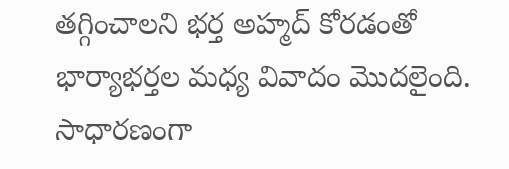తగ్గించాలని భర్త అహ్మద్ కోరడంతో భార్యాభర్తల మధ్య వివాదం మొదలైంది. సాధారణంగా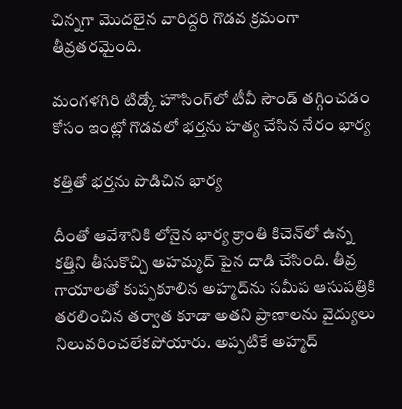చిన్నగా మొదలైన వారిద్దరి గొడవ క్రమంగా తీవ్రతరమైంది.

మంగళగిరి టిడ్కో హౌసింగ్‌లో టీవీ సౌండ్ తగ్గించడం కోసం ఇంట్లో గొడవలో భర్తను హత్య చేసిన నేరం భార్య

కత్తితో భర్తను పొడిచిన భార్య

దీంతో ఆవేశానికి లోనైన భార్య క్రాంతి కిచెన్‌లో ఉన్న కత్తిని తీసుకొచ్చి అహమ్మద్ పైన దాడి చేసింది. తీవ్ర గాయాలతో కుప్పకూలిన అహ్మద్‌ను సమీప ఆసుపత్రికి తరలించిన తర్వాత కూడా అతని ప్రాణాలను వైద్యులు నిలువరించలేకపోయారు. అప్పటికే అహ్మద్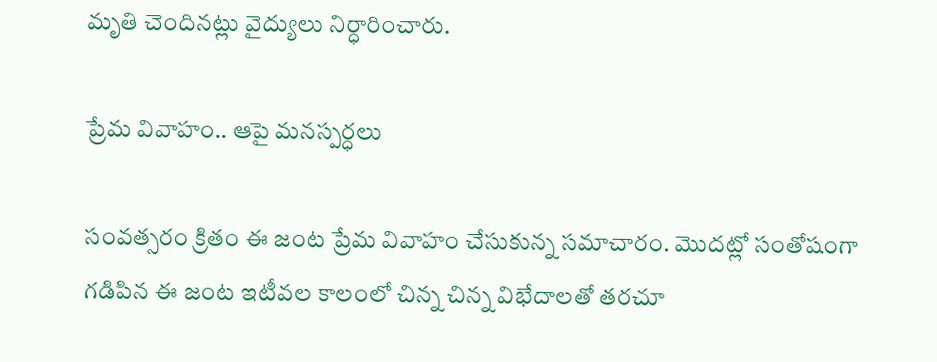మృతి చెందినట్లు వైద్యులు నిర్ధారించారు.

ప్రేమ వివాహం.. ఆపై మనస్పర్ధలు

సంవత్సరం క్రితం ఈ జంట ప్రేమ వివాహం చేసుకున్న సమాచారం. మొదట్లో సంతోషంగా గడిపిన ఈ జంట ఇటీవల కాలంలో చిన్న చిన్న విభేదాలతో తరచూ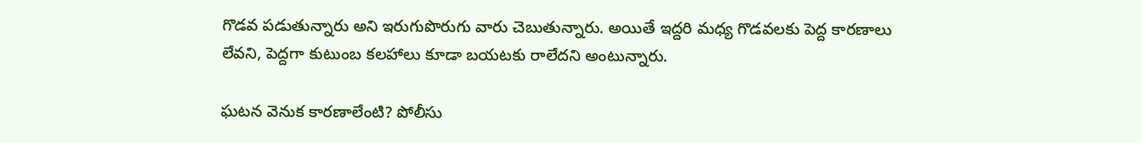గొడవ పడుతున్నారు అని ఇరుగుపొరుగు వారు చెబుతున్నారు. అయితే ఇద్దరి మధ్య గొడవలకు పెద్ద కారణాలు లేవని, పెద్దగా కుటుంబ కలహాలు కూడా బయటకు రాలేదని అంటున్నారు.

ఘటన వెనుక కారణాలేంటి? పోలీసు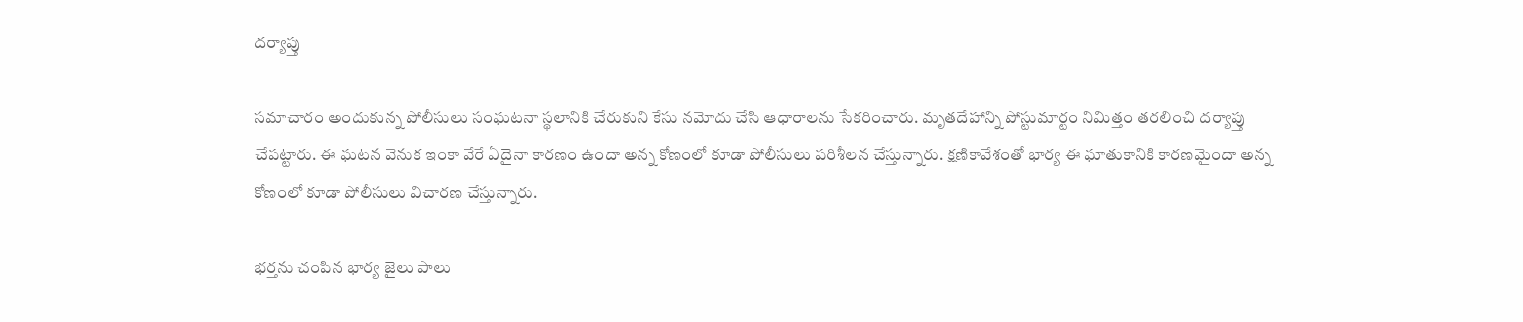దర్యాప్తు

సమాచారం అందుకున్న పోలీసులు సంఘటనా స్థలానికి చేరుకుని కేసు నమోదు చేసి ఆధారాలను సేకరించారు. మృతదేహాన్ని పోస్టుమార్టం నిమిత్తం తరలించి దర్యాప్తు చేపట్టారు. ఈ ఘటన వెనుక ఇంకా వేరే ఏదైనా కారణం ఉందా అన్న కోణంలో కూడా పోలీసులు పరిశీలన చేస్తున్నారు. క్షణికావేశంతో భార్య ఈ ఘాతుకానికి కారణమైందా అన్న కోణంలో కూడా పోలీసులు విచారణ చేస్తున్నారు.

భర్తను చంపిన భార్య జైలు పాలు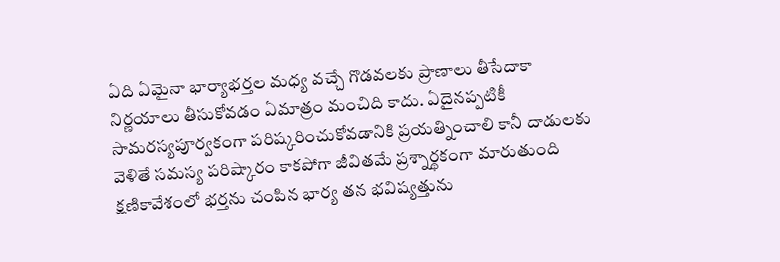ఏది ఏమైనా భార్యాభర్తల మధ్య వచ్చే గొడవలకు ప్రాణాలు తీసేదాకా నిర్ణయాలు తీసుకోవడం ఏమాత్రం మంచిది కాదు. ఏదైనప్పటికీ సామరస్యపూర్వకంగా పరిష్కరించుకోవడానికి ప్రయత్నించాలి కానీ దాడులకు వెళితే సమస్య పరిష్కారం కాకపోగా జీవితమే ప్రశ్నార్థకంగా మారుతుంది క్షణికావేశంలో భర్తను చంపిన భార్య తన భవిష్యత్తును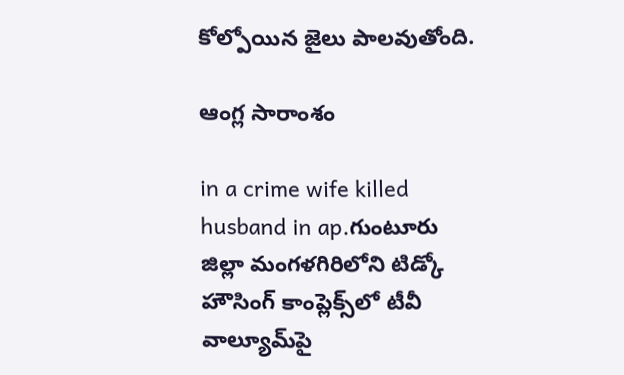కోల్పోయిన జైలు పాలవుతోంది.

ఆంగ్ల సారాంశం

in a crime wife killed husband in ap.గుంటూరు జిల్లా మంగళగిరిలోని టిడ్కో హౌసింగ్ కాంప్లెక్స్‌లో టీవీ వాల్యూమ్‌పై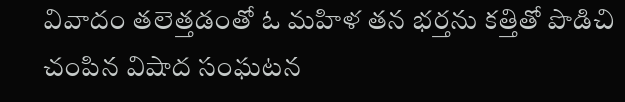వివాదం తలెత్తడంతో ఓ మహిళ తన భర్తను కత్తితో పొడిచి చంపిన విషాద సంఘటన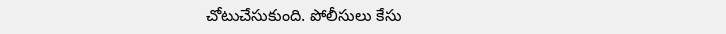చోటుచేసుకుంది. పోలీసులు కేసు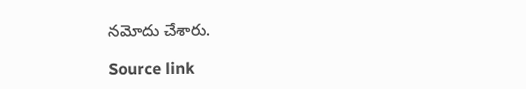నమోదు చేశారు.

Source link